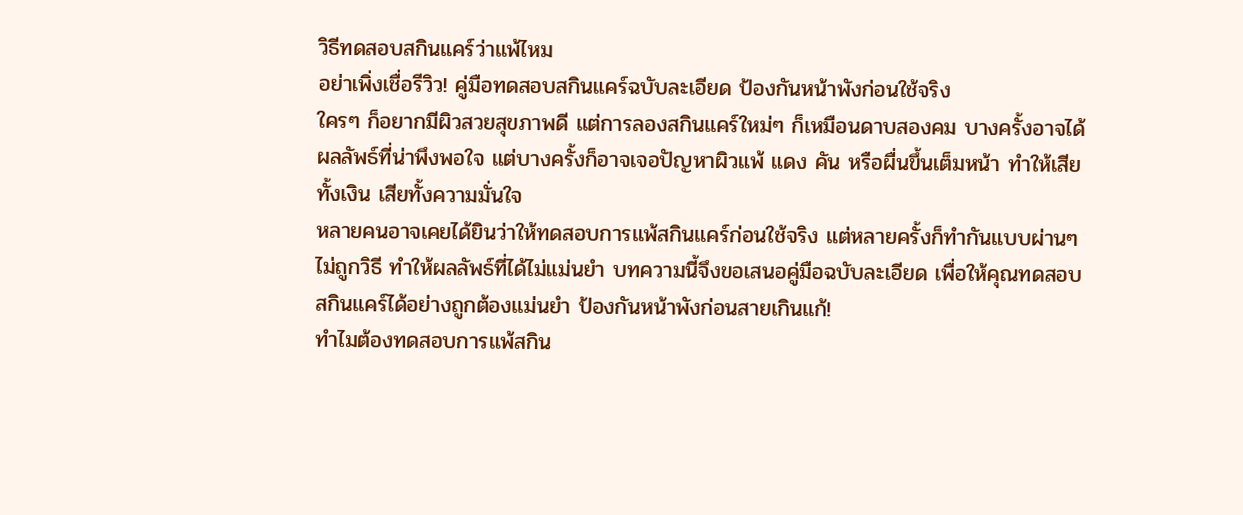วิธีทดสอบสกินแคร์ว่าแพ้ไหม
อย่าเพิ่งเชื่อรีวิว! คู่มือทดสอบสกินแคร์ฉบับละเอียด ป้องกันหน้าพังก่อนใช้จริง
ใครๆ ก็อยากมีผิวสวยสุขภาพดี แต่การลองสกินแคร์ใหม่ๆ ก็เหมือนดาบสองคม บางครั้งอาจได้ผลลัพธ์ที่น่าพึงพอใจ แต่บางครั้งก็อาจเจอปัญหาผิวแพ้ แดง คัน หรือผื่นขึ้นเต็มหน้า ทำให้เสียทั้งเงิน เสียทั้งความมั่นใจ
หลายคนอาจเคยได้ยินว่าให้ทดสอบการแพ้สกินแคร์ก่อนใช้จริง แต่หลายครั้งก็ทำกันแบบผ่านๆ ไม่ถูกวิธี ทำให้ผลลัพธ์ที่ได้ไม่แม่นยำ บทความนี้จึงขอเสนอคู่มือฉบับละเอียด เพื่อให้คุณทดสอบสกินแคร์ได้อย่างถูกต้องแม่นยำ ป้องกันหน้าพังก่อนสายเกินแก้!
ทำไมต้องทดสอบการแพ้สกิน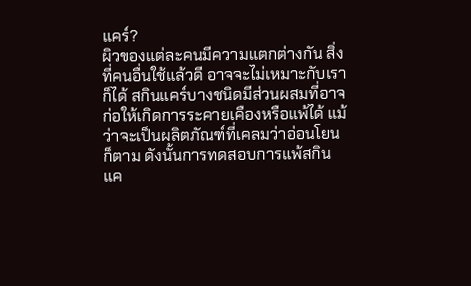แคร์?
ผิวของแต่ละคนมีความแตกต่างกัน สิ่งที่คนอื่นใช้แล้วดี อาจจะไม่เหมาะกับเราก็ได้ สกินแคร์บางชนิดมีส่วนผสมที่อาจก่อให้เกิดการระคายเคืองหรือแพ้ได้ แม้ว่าจะเป็นผลิตภัณฑ์ที่เคลมว่าอ่อนโยนก็ตาม ดังนั้นการทดสอบการแพ้สกินแค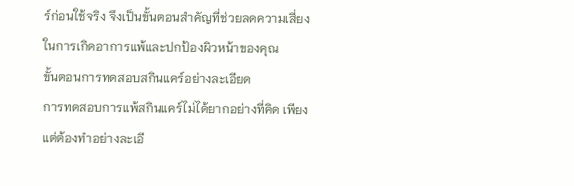ร์ก่อนใช้จริง จึงเป็นขั้นตอนสำคัญที่ช่วยลดความเสี่ยงในการเกิดอาการแพ้และปกป้องผิวหน้าของคุณ
ขั้นตอนการทดสอบสกินแคร์อย่างละเอียด
การทดสอบการแพ้สกินแคร์ไม่ได้ยากอย่างที่คิด เพียงแต่ต้องทำอย่างละเอี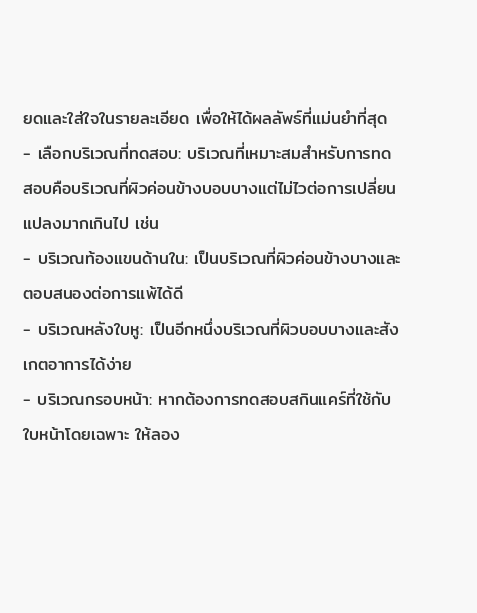ยดและใส่ใจในรายละเอียด เพื่อให้ได้ผลลัพธ์ที่แม่นยำที่สุด
- เลือกบริเวณที่ทดสอบ: บริเวณที่เหมาะสมสำหรับการทดสอบคือบริเวณที่ผิวค่อนข้างบอบบางแต่ไม่ไวต่อการเปลี่ยนแปลงมากเกินไป เช่น
- บริเวณท้องแขนด้านใน: เป็นบริเวณที่ผิวค่อนข้างบางและตอบสนองต่อการแพ้ได้ดี
- บริเวณหลังใบหู: เป็นอีกหนึ่งบริเวณที่ผิวบอบบางและสังเกตอาการได้ง่าย
- บริเวณกรอบหน้า: หากต้องการทดสอบสกินแคร์ที่ใช้กับใบหน้าโดยเฉพาะ ให้ลอง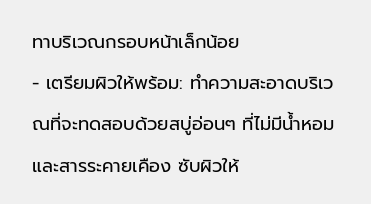ทาบริเวณกรอบหน้าเล็กน้อย
- เตรียมผิวให้พร้อม: ทำความสะอาดบริเวณที่จะทดสอบด้วยสบู่อ่อนๆ ที่ไม่มีน้ำหอมและสารระคายเคือง ซับผิวให้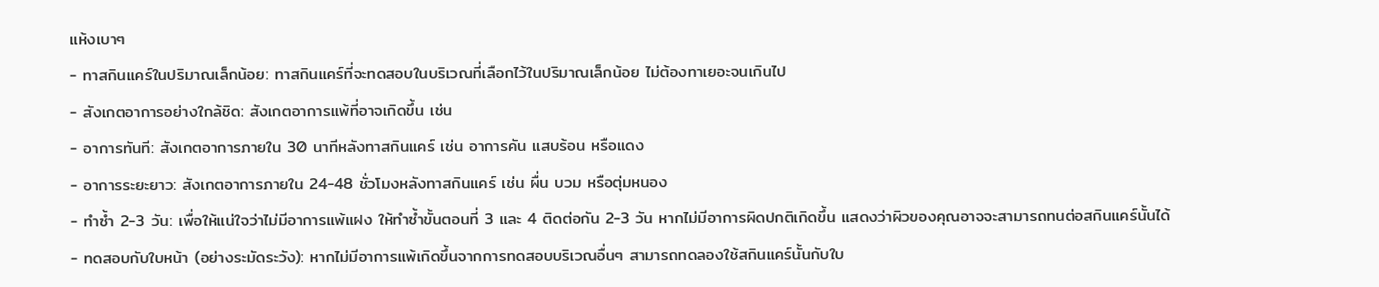แห้งเบาๆ
- ทาสกินแคร์ในปริมาณเล็กน้อย: ทาสกินแคร์ที่จะทดสอบในบริเวณที่เลือกไว้ในปริมาณเล็กน้อย ไม่ต้องทาเยอะจนเกินไป
- สังเกตอาการอย่างใกล้ชิด: สังเกตอาการแพ้ที่อาจเกิดขึ้น เช่น
- อาการทันที: สังเกตอาการภายใน 30 นาทีหลังทาสกินแคร์ เช่น อาการคัน แสบร้อน หรือแดง
- อาการระยะยาว: สังเกตอาการภายใน 24-48 ชั่วโมงหลังทาสกินแคร์ เช่น ผื่น บวม หรือตุ่มหนอง
- ทำซ้ำ 2-3 วัน: เพื่อให้แน่ใจว่าไม่มีอาการแพ้แฝง ให้ทำซ้ำขั้นตอนที่ 3 และ 4 ติดต่อกัน 2-3 วัน หากไม่มีอาการผิดปกติเกิดขึ้น แสดงว่าผิวของคุณอาจจะสามารถทนต่อสกินแคร์นั้นได้
- ทดสอบกับใบหน้า (อย่างระมัดระวัง): หากไม่มีอาการแพ้เกิดขึ้นจากการทดสอบบริเวณอื่นๆ สามารถทดลองใช้สกินแคร์นั้นกับใบ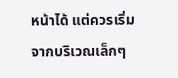หน้าได้ แต่ควรเริ่มจากบริเวณเล็กๆ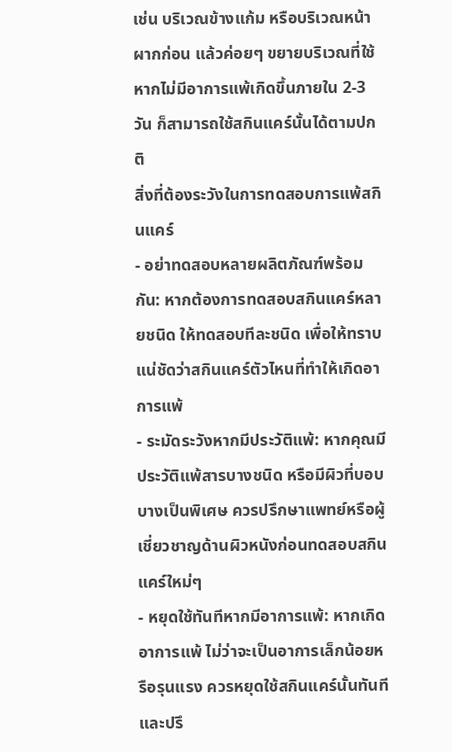เช่น บริเวณข้างแก้ม หรือบริเวณหน้าผากก่อน แล้วค่อยๆ ขยายบริเวณที่ใช้ หากไม่มีอาการแพ้เกิดขึ้นภายใน 2-3 วัน ก็สามารถใช้สกินแคร์นั้นได้ตามปกติ
สิ่งที่ต้องระวังในการทดสอบการแพ้สกินแคร์
- อย่าทดสอบหลายผลิตภัณฑ์พร้อมกัน: หากต้องการทดสอบสกินแคร์หลายชนิด ให้ทดสอบทีละชนิด เพื่อให้ทราบแน่ชัดว่าสกินแคร์ตัวไหนที่ทำให้เกิดอาการแพ้
- ระมัดระวังหากมีประวัติแพ้: หากคุณมีประวัติแพ้สารบางชนิด หรือมีผิวที่บอบบางเป็นพิเศษ ควรปรึกษาแพทย์หรือผู้เชี่ยวชาญด้านผิวหนังก่อนทดสอบสกินแคร์ใหม่ๆ
- หยุดใช้ทันทีหากมีอาการแพ้: หากเกิดอาการแพ้ ไม่ว่าจะเป็นอาการเล็กน้อยหรือรุนแรง ควรหยุดใช้สกินแคร์นั้นทันที และปรึ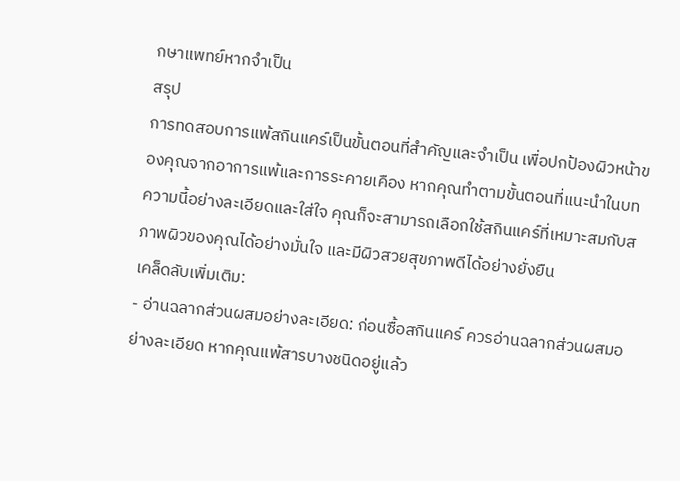กษาแพทย์หากจำเป็น
สรุป
การทดสอบการแพ้สกินแคร์เป็นขั้นตอนที่สำคัญและจำเป็น เพื่อปกป้องผิวหน้าของคุณจากอาการแพ้และการระคายเคือง หากคุณทำตามขั้นตอนที่แนะนำในบทความนี้อย่างละเอียดและใส่ใจ คุณก็จะสามารถเลือกใช้สกินแคร์ที่เหมาะสมกับสภาพผิวของคุณได้อย่างมั่นใจ และมีผิวสวยสุขภาพดีได้อย่างยั่งยืน
เคล็ดลับเพิ่มเติม:
- อ่านฉลากส่วนผสมอย่างละเอียด: ก่อนซื้อสกินแคร์ ควรอ่านฉลากส่วนผสมอย่างละเอียด หากคุณแพ้สารบางชนิดอยู่แล้ว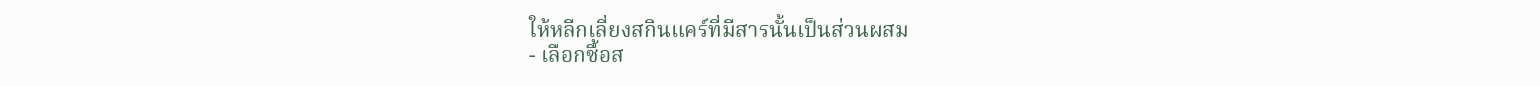ให้หลีกเลี่ยงสกินแคร์ที่มีสารนั้นเป็นส่วนผสม
- เลือกซื้อส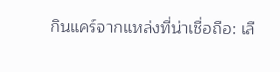กินแคร์จากแหล่งที่น่าเชื่อถือ: เลื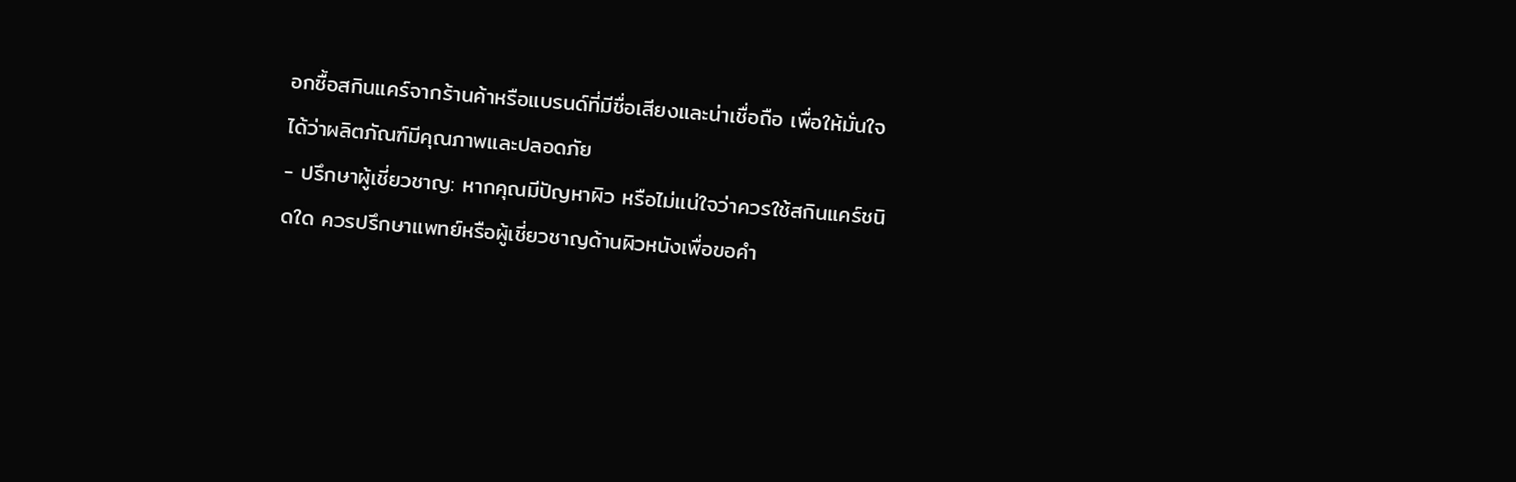อกซื้อสกินแคร์จากร้านค้าหรือแบรนด์ที่มีชื่อเสียงและน่าเชื่อถือ เพื่อให้มั่นใจได้ว่าผลิตภัณฑ์มีคุณภาพและปลอดภัย
- ปรึกษาผู้เชี่ยวชาญ: หากคุณมีปัญหาผิว หรือไม่แน่ใจว่าควรใช้สกินแคร์ชนิดใด ควรปรึกษาแพทย์หรือผู้เชี่ยวชาญด้านผิวหนังเพื่อขอคำ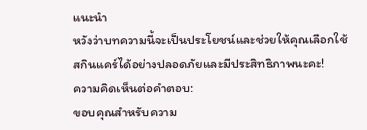แนะนำ
หวังว่าบทความนี้จะเป็นประโยชน์และช่วยให้คุณเลือกใช้สกินแคร์ได้อย่างปลอดภัยและมีประสิทธิภาพนะคะ!
ความคิดเห็นต่อคำตอบ:
ขอบคุณสำหรับความ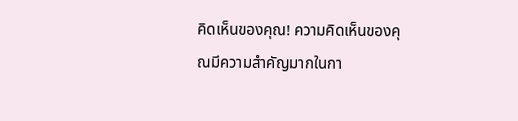คิดเห็นของคุณ! ความคิดเห็นของคุณมีความสำคัญมากในกา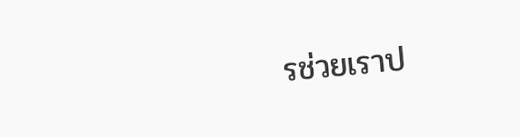รช่วยเราป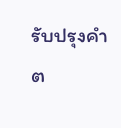รับปรุงคำต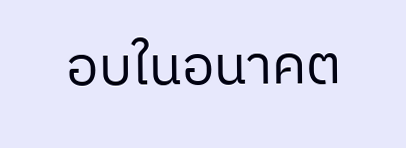อบในอนาคต